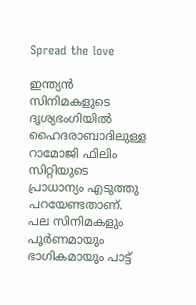Spread the love

ഇന്ത്യൻ സിനിമകളുടെ ദൃശ്യഭംഗിയിൽ ഹൈദരാബാദിലുള്ള റാമോജി ഫിലിം സിറ്റിയുടെ പ്രാധാന്യം എടുത്തു പറയേണ്ടതാണ്. പല സിനിമകളും പൂർണമായും ഭാഗികമായും പാട്ട്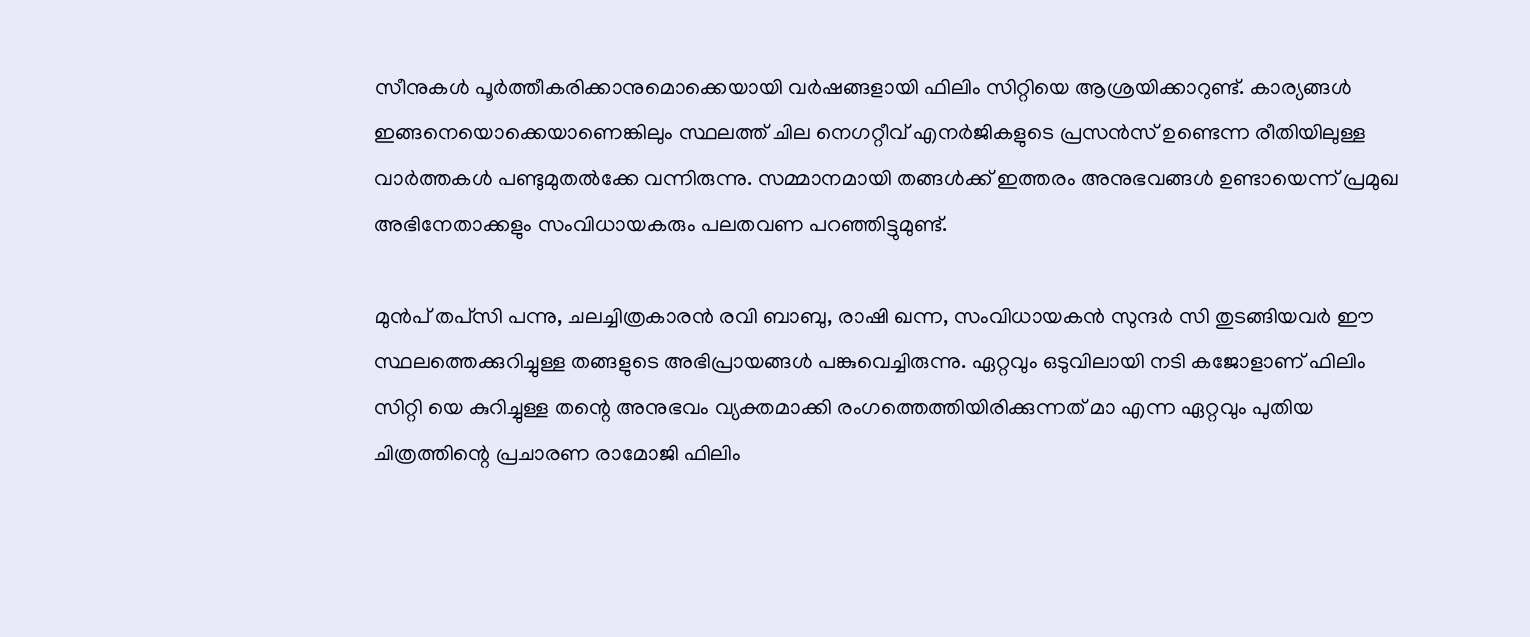സീനുകൾ പൂർത്തീകരിക്കാനുമൊക്കെയായി വർഷങ്ങളായി ഫിലിം സിറ്റിയെ ആശ്രയിക്കാറുണ്ട്. കാര്യങ്ങൾ ഇങ്ങനെയൊക്കെയാണെങ്കിലും സ്ഥലത്ത് ചില നെഗറ്റീവ് എനർജികളുടെ പ്രസൻസ് ഉണ്ടെന്ന രീതിയിലുള്ള വാർത്തകൾ പണ്ടുമുതൽക്കേ വന്നിരുന്നു. സമ്മാനമായി തങ്ങൾക്ക് ഇത്തരം അനുഭവങ്ങൾ ഉണ്ടായെന്ന് പ്രമുഖ അഭിനേതാക്കളും സംവിധായകരും പലതവണ പറഞ്ഞിട്ടുമുണ്ട്.

മുൻപ് തപ്‌സി പന്നു, ചലച്ചിത്രകാരൻ രവി ബാബു, രാഷി ഖന്ന, സംവിധായകൻ സുന്ദർ സി തുടങ്ങിയവർ ഈ സ്ഥലത്തെക്കുറിച്ചുള്ള തങ്ങളുടെ അഭിപ്രായങ്ങൾ പങ്കുവെച്ചിരുന്നു. ഏറ്റവും ഒടുവിലായി നടി കജോളാണ് ഫിലിം സിറ്റി യെ കുറിച്ചുള്ള തന്റെ അനുഭവം വ്യക്തമാക്കി രംഗത്തെത്തിയിരിക്കുന്നത് മാ എന്ന ഏറ്റവും പുതിയ ചിത്രത്തിന്റെ പ്രചാരണ രാമോജി ഫിലിം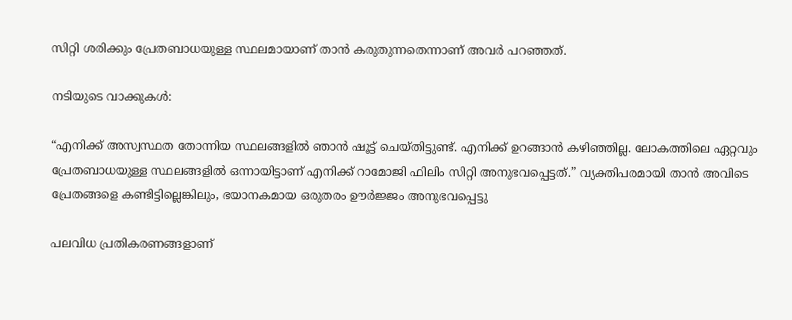സിറ്റി ശരിക്കും പ്രേതബാധയുള്ള സ്ഥലമായാണ് താൻ കരുതുന്നതെന്നാണ് അവർ പറഞ്ഞത്.

നടിയുടെ വാക്കുകൾ:

“എനിക്ക് അസ്വസ്ഥത തോന്നിയ സ്ഥലങ്ങളിൽ ഞാൻ ഷൂട്ട് ചെയ്തിട്ടുണ്ട്. എനിക്ക് ഉറങ്ങാൻ കഴിഞ്ഞില്ല. ലോകത്തിലെ ഏറ്റവും പ്രേതബാധയുള്ള സ്ഥലങ്ങളിൽ ഒന്നായിട്ടാണ് എനിക്ക് റാമോജി ഫിലിം സിറ്റി അനുഭവപ്പെട്ടത്.” വ്യക്തിപരമായി താൻ അവിടെ പ്രേതങ്ങളെ കണ്ടിട്ടില്ലെങ്കിലും, ഭയാനകമായ ഒരുതരം ഊർജ്ജം അനുഭവപ്പെട്ടു

പലവിധ പ്രതികരണങ്ങളാണ്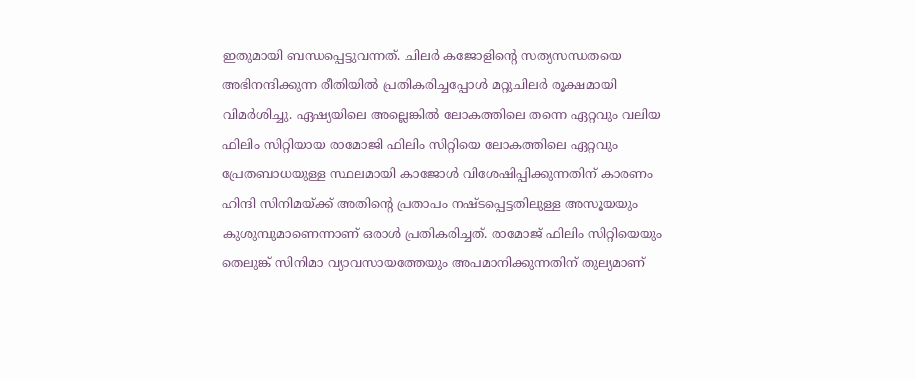ഇതുമായി ബന്ധപ്പെട്ടുവന്നത്. ചിലർ കജോളിന്റെ സത്യസന്ധതയെ അഭിനന്ദിക്കുന്ന രീതിയിൽ പ്രതികരിച്ചപ്പോൾ മറ്റുചിലർ രൂക്ഷമായി വിമർശിച്ചു. ഏഷ്യയിലെ അല്ലെങ്കിൽ ലോകത്തിലെ തന്നെ ഏറ്റവും വലിയ ഫിലിം സിറ്റിയായ രാമോജി ഫിലിം സിറ്റിയെ ലോകത്തിലെ ഏറ്റവും പ്രേതബാധയുള്ള സ്ഥലമായി കാജോൾ വിശേഷിപ്പിക്കുന്നതിന് കാരണം ഹിന്ദി സിനിമയ്ക്ക് അതിന്റെ പ്രതാപം നഷ്ടപ്പെട്ടതിലുള്ള അസൂയയും കുശുമ്പുമാണെന്നാണ് ഒരാൾ പ്രതികരിച്ചത്. രാമോജ് ഫിലിം സിറ്റിയെയും തെലുങ്ക് സിനിമാ വ്യാവസായത്തേയും അപമാനിക്കുന്നതിന് തുല്യമാണ്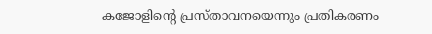കജോളിന്റെ പ്രസ്താവനയെന്നും പ്രതികരണം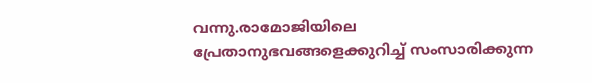വന്നു.രാമോജിയിലെ പ്രേതാനുഭവങ്ങളെക്കുറിച്ച് സംസാരിക്കുന്ന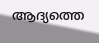ആദ്യത്തെ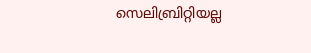സെലിബ്രിറ്റിയല്ല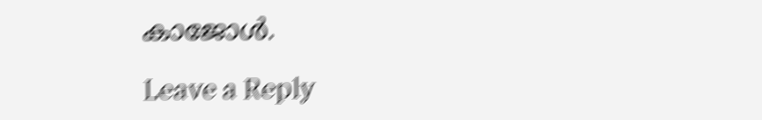കാജോൾ.

Leave a Reply